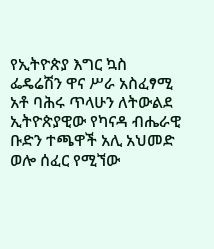የኢትዮጵያ እግር ኳስ ፌዴሬሽን ዋና ሥራ አስፈፃሚ አቶ ባሕሩ ጥላሁን ለትውልደ ኢትዮጵያዊው የካናዳ ብሔራዊ ቡድን ተጫዋች አሊ አህመድ ወሎ ሰፈር የሚኘው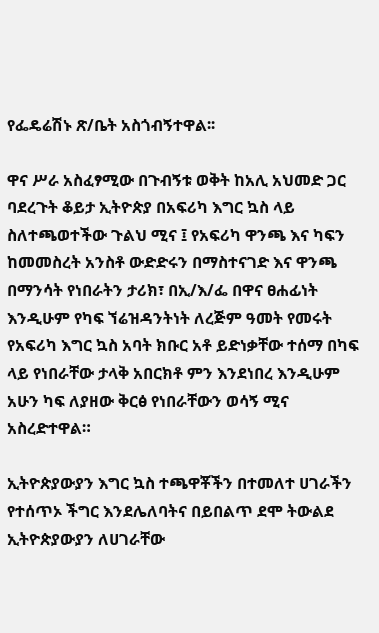የፌዴሬሽኑ ጽ/ቤት አስጎብኝተዋል፡፡

ዋና ሥራ አስፈፃሚው በጉብኝቱ ወቅት ከአሊ አህመድ ጋር ባደረጉት ቆይታ ኢትዮጵያ በአፍሪካ እግር ኳስ ላይ ስለተጫወተችው ጉልህ ሚና ፤ የአፍሪካ ዋንጫ እና ካፍን ከመመስረት አንስቶ ውድድሩን በማስተናገድ እና ዋንጫ በማንሳት የነበራትን ታሪክ፣ በኢ/እ/ፌ በዋና ፀሐፊነት እንዲሁም የካፍ ኘሬዝዳንትነት ለረጅም ዓመት የመሩት የአፍሪካ እግር ኳስ አባት ክቡር አቶ ይድነቃቸው ተሰማ በካፍ ላይ የነበራቸው ታላቅ አበርክቶ ምን እንደነበረ እንዲሁም አሁን ካፍ ለያዘው ቅርፅ የነበራቸውን ወሳኝ ሚና አስረድተዋል።

ኢትዮጵያውያን እግር ኳስ ተጫዋቾችን በተመለተ ሀገራችን የተሰጥኦ ችግር እንደሌለባትና በይበልጥ ደሞ ትውልደ ኢትዮጵያውያን ለሀገራቸው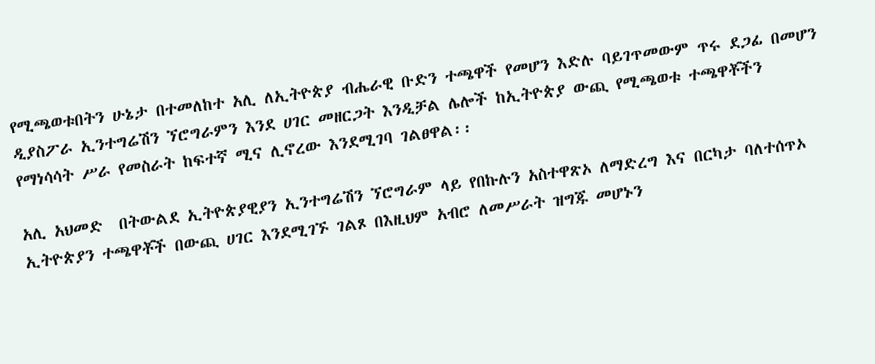የሚጫወቱበትን ሁኔታ በተመለከተ አሊ ለኢትዮጵያ ብሔራዊ ቡድን ተጫዋች የመሆን እድሉ ባይገጥመውም ጥሩ ደጋፊ በመሆን ዲያስፖራ ኢንተግሬሽን ኘሮግራምን እንደ ሀገር መዘርጋት እንዲቻል ሌሎች ከኢትዮጵያ ውጪ የሚጫወቱ ተጫዋቾችን የማነሳሳት ሥራ የመስራት ከፍተኛ ሚና ሊኖረው እንደሚገባ ገልፀዋል፡፡

አሊ አህመድ  በትውልደ ኢትዮጵያዊያን ኢንተግሬሽን ኘሮግራም ላይ የበኩሉን አስተዋጽኦ ለማድረግ እና በርካታ ባለተሰጥኦ ኢትዮጵያን ተጫዋቾች በውጪ ሀገር እንደሚገኙ ገልጾ በእዚህም አብሮ ለመሥራት ዝግጁ መሆኑን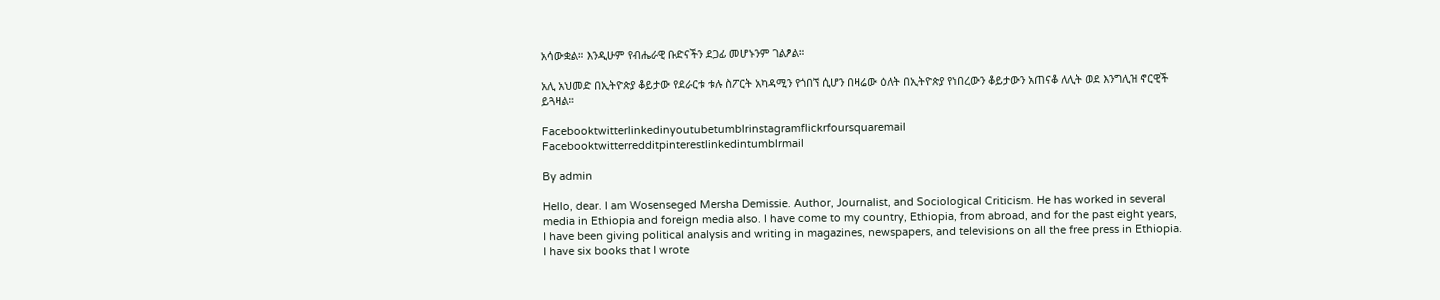አሳውቋል። እንዲሁም የብሔራዊ ቡድናችን ደጋፊ መሆኑንም ገልፆል።

አሊ አህመድ በኢትዮጵያ ቆይታው የደራርቱ ቱሉ ስፖርት አካዳሚን የጎበኘ ሲሆን በዛሬው ዕለት በኢትዮጵያ የነበረውን ቆይታውን አጠናቆ ለሊት ወደ እንግሊዝ ኖርዊች ይጓዛል።

Facebooktwitterlinkedinyoutubetumblrinstagramflickrfoursquaremail
Facebooktwitterredditpinterestlinkedintumblrmail

By admin

Hello, dear. I am Wosenseged Mersha Demissie. Author, Journalist, and Sociological Criticism. He has worked in several media in Ethiopia and foreign media also. I have come to my country, Ethiopia, from abroad, and for the past eight years, I have been giving political analysis and writing in magazines, newspapers, and televisions on all the free press in Ethiopia. I have six books that I wrote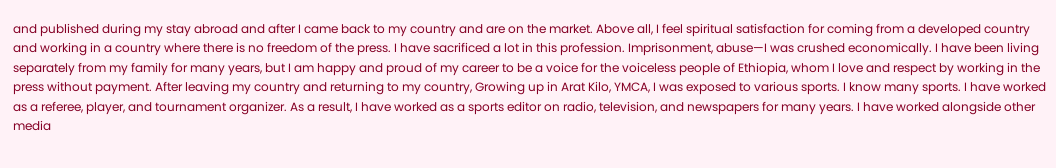and published during my stay abroad and after I came back to my country and are on the market. Above all, I feel spiritual satisfaction for coming from a developed country and working in a country where there is no freedom of the press. I have sacrificed a lot in this profession. Imprisonment, abuse—I was crushed economically. I have been living separately from my family for many years, but I am happy and proud of my career to be a voice for the voiceless people of Ethiopia, whom I love and respect by working in the press without payment. After leaving my country and returning to my country, Growing up in Arat Kilo, YMCA, I was exposed to various sports. I know many sports. I have worked as a referee, player, and tournament organizer. As a result, I have worked as a sports editor on radio, television, and newspapers for many years. I have worked alongside other media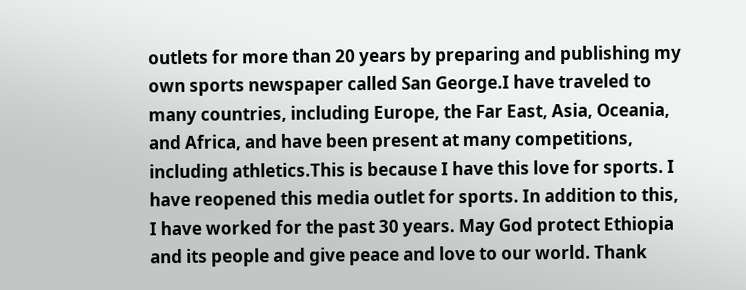outlets for more than 20 years by preparing and publishing my own sports newspaper called San George.I have traveled to many countries, including Europe, the Far East, Asia, Oceania, and Africa, and have been present at many competitions, including athletics.This is because I have this love for sports. I have reopened this media outlet for sports. In addition to this, I have worked for the past 30 years. May God protect Ethiopia and its people and give peace and love to our world. Thank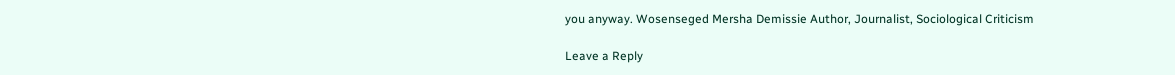you anyway. Wosenseged Mersha Demissie Author, Journalist, Sociological Criticism

Leave a Reply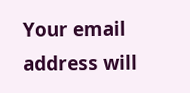Your email address will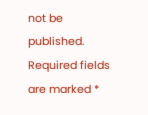not be published. Required fields are marked *